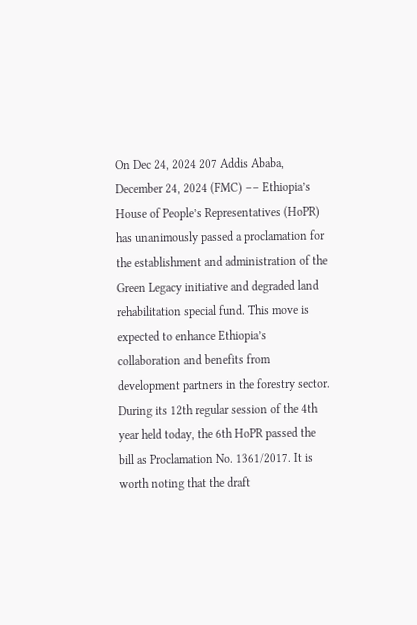On Dec 24, 2024 207 Addis Ababa, December 24, 2024 (FMC) –– Ethiopia’s House of People’s Representatives (HoPR) has unanimously passed a proclamation for the establishment and administration of the Green Legacy initiative and degraded land rehabilitation special fund. This move is expected to enhance Ethiopia’s collaboration and benefits from development partners in the forestry sector. During its 12th regular session of the 4th year held today, the 6th HoPR passed the bill as Proclamation No. 1361/2017. It is worth noting that the draft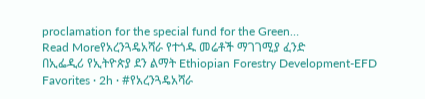proclamation for the special fund for the Green…
Read Moreየአረንጓዴአሻራ የተጎዱ መሬቶች ማገገሚያ ፈንድ
በኢፌዲሪ የኢትዮጵያ ደን ልማት Ethiopian Forestry Development-EFD Favorites · 2h · #የአረንጓዴአሻራ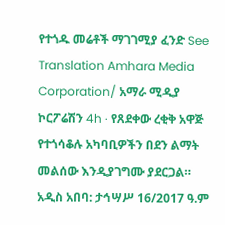የተጎዱ መሬቶች ማገገሚያ ፈንድ See Translation Amhara Media Corporation/ አማራ ሚዲያ ኮርፖሬሽን 4h · የጸደቀው ረቂቅ አዋጅ የተጎሳቆሉ አካባቢዎችን በደን ልማት መልሰው እንዲያገግሙ ያደርጋል። አዲስ አበባ: ታኅሣሥ 16/2017 ዓ.ም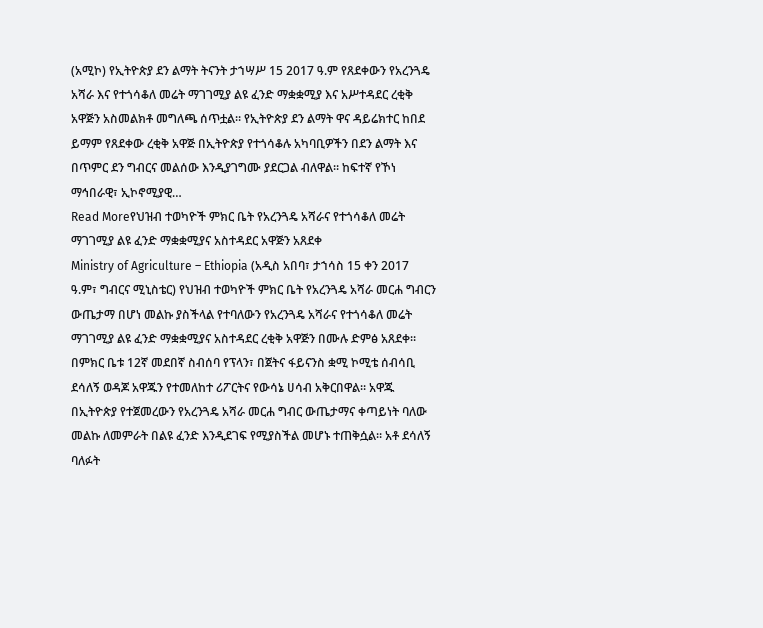(አሚኮ) የኢትዮጵያ ደን ልማት ትናንት ታኀሣሥ 15 2017 ዓ.ም የጸደቀውን የአረንጓዴ አሻራ እና የተጎሳቆለ መሬት ማገገሚያ ልዩ ፈንድ ማቋቋሚያ እና አሥተዳደር ረቂቅ አዋጅን አስመልክቶ መግለጫ ሰጥቷል። የኢትዮጵያ ደን ልማት ዋና ዳይሬክተር ከበደ ይማም የጸደቀው ረቂቅ አዋጅ በኢትዮጵያ የተጎሳቆሉ አካባቢዎችን በደን ልማት እና በጥምር ደን ግብርና መልሰው እንዲያገግሙ ያደርጋል ብለዋል። ከፍተኛ የኾነ ማኅበራዊ፣ ኢኮኖሚያዊ…
Read Moreየህዝብ ተወካዮች ምክር ቤት የአረንጓዴ አሻራና የተጎሳቆለ መሬት ማገገሚያ ልዩ ፈንድ ማቋቋሚያና አስተዳደር አዋጅን አጸደቀ
Ministry of Agriculture – Ethiopia (አዲስ አበባ፣ ታኀሳስ 15 ቀን 2017 ዓ.ም፣ ግብርና ሚኒስቴር) የህዝብ ተወካዮች ምክር ቤት የአረንጓዴ አሻራ መርሐ ግብርን ውጤታማ በሆነ መልኩ ያስችላል የተባለውን የአረንጓዴ አሻራና የተጎሳቆለ መሬት ማገገሚያ ልዩ ፈንድ ማቋቋሚያና አስተዳደር ረቂቅ አዋጅን በሙሉ ድምፅ አጸደቀ። በምክር ቤቱ 12ኛ መደበኛ ስብሰባ የፕላን፣ በጀትና ፋይናንስ ቋሚ ኮሚቴ ሰብሳቢ ደሳለኝ ወዳጆ አዋጁን የተመለከተ ሪፖርትና የውሳኔ ሀሳብ አቅርበዋል። አዋጁ በኢትዮጵያ የተጀመረውን የአረንጓዴ አሻራ መርሐ ግብር ውጤታማና ቀጣይነት ባለው መልኩ ለመምራት በልዩ ፈንድ እንዲደገፍ የሚያስችል መሆኑ ተጠቅሷል። አቶ ደሳለኝ ባለፉት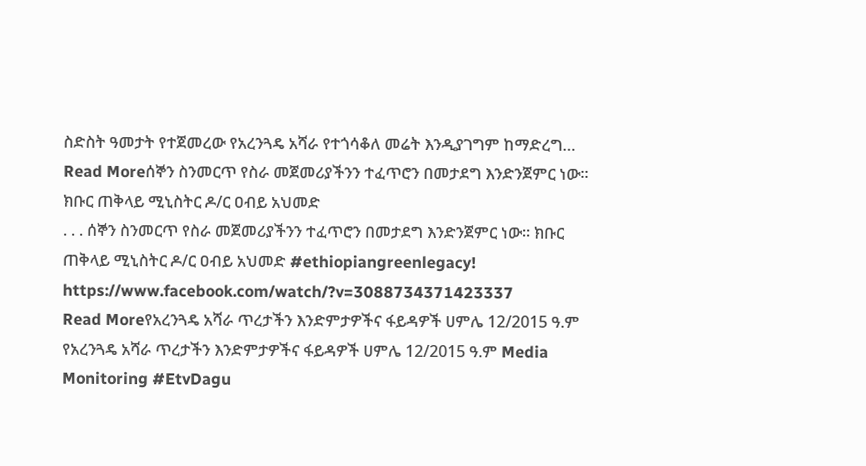ስድስት ዓመታት የተጀመረው የአረንጓዴ አሻራ የተጎሳቆለ መሬት እንዲያገግም ከማድረግ…
Read Moreሰኞን ስንመርጥ የስራ መጀመሪያችንን ተፈጥሮን በመታደግ እንድንጀምር ነው። ክቡር ጠቅላይ ሚኒስትር ዶ/ር ዐብይ አህመድ
. . . ሰኞን ስንመርጥ የስራ መጀመሪያችንን ተፈጥሮን በመታደግ እንድንጀምር ነው። ክቡር ጠቅላይ ሚኒስትር ዶ/ር ዐብይ አህመድ #ethiopiangreenlegacy! https://www.facebook.com/watch/?v=3088734371423337
Read Moreየአረንጓዴ አሻራ ጥረታችን እንድምታዎችና ፋይዳዎች ሀምሌ 12/2015 ዓ.ም
የአረንጓዴ አሻራ ጥረታችን እንድምታዎችና ፋይዳዎች ሀምሌ 12/2015 ዓ.ም Media Monitoring #EtvDagu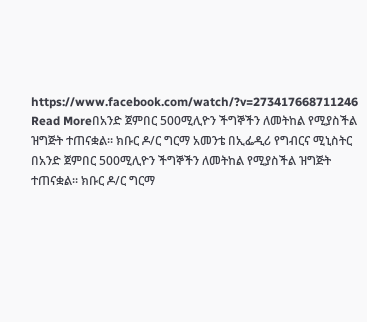https://www.facebook.com/watch/?v=273417668711246
Read Moreበአንድ ጀምበር 500ሚሊዮን ችግኞችን ለመትከል የሚያስችል ዝግጅት ተጠናቋል። ክቡር ዶ/ር ግርማ አመንቴ በኢፌዲሪ የግብርና ሚኒስትር
በአንድ ጀምበር 500ሚሊዮን ችግኞችን ለመትከል የሚያስችል ዝግጅት ተጠናቋል። ክቡር ዶ/ር ግርማ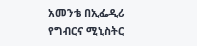አመንቴ በኢፌዲሪ የግብርና ሚኒስትር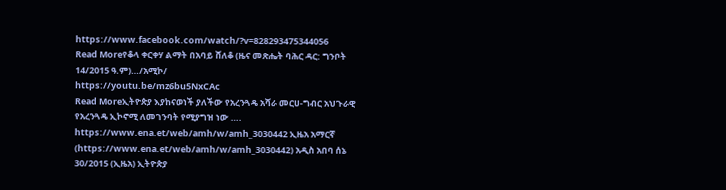https://www.facebook.com/watch/?v=828293475344056
Read Moreየቆላ ቀርቀሃ ልማት በአባይ ሸለቆ (ዜና መጽሔት ባሕር ዳር: ግንቦት 14/2015 ዓ.ም)…/አሚኮ/
https://youtu.be/mz6bu5NxCAc
Read Moreኢትዮጵያ እያከናወነች ያለችው የአረንጓዴ አሻራ መርሀ-ግብር አህጉራዊ የአረንጓዴ ኢኮኖሚ ለመገንባት የሚያግዝ ነው ….
https://www.ena.et/web/amh/w/amh_3030442 ኢዜአ አማርኛ (https://www.ena.et/web/amh/w/amh_3030442) አዲስ አበባ ሰኔ 30/2015 (ኢዜአ) ኢትዮጵያ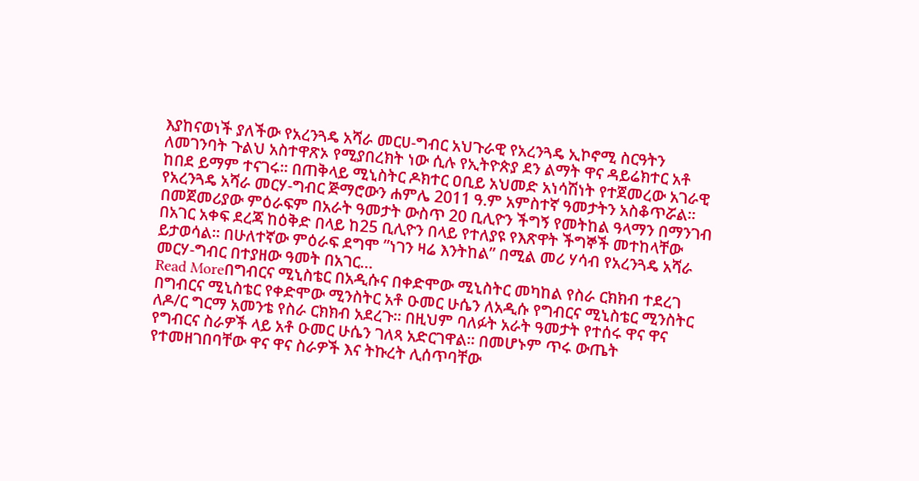እያከናወነች ያለችው የአረንጓዴ አሻራ መርሀ-ግብር አህጉራዊ የአረንጓዴ ኢኮኖሚ ስርዓትን ለመገንባት ጉልህ አስተዋጽኦ የሚያበረክት ነው ሲሉ የኢትዮጵያ ደን ልማት ዋና ዳይሬክተር አቶ ከበደ ይማም ተናገሩ። በጠቅላይ ሚኒስትር ዶክተር ዐቢይ አህመድ አነሳሽነት የተጀመረው አገራዊ የአረንጓዴ አሻራ መርሃ-ግብር ጅማሮውን ሐምሌ 2011 ዓ.ም አምስተኛ ዓመታትን አስቆጥሯል። በመጀመሪያው ምዕራፍም በአራት ዓመታት ውስጥ 20 ቢሊዮን ችግኝ የመትከል ዓላማን በማንገብ በአገር አቀፍ ደረጃ ከዕቅድ በላይ ከ25 ቢሊዮን በላይ የተለያዩ የእጽዋት ችግኞች መተከላቸው ይታወሳል። በሁለተኛው ምዕራፍ ደግሞ ”ነገን ዛሬ እንትከል” በሚል መሪ ሃሳብ የአረንጓዴ አሻራ መርሃ-ግብር በተያዘው ዓመት በአገር…
Read Moreበግብርና ሚኒስቴር በአዲሱና በቀድሞው ሚኒስትር መካከል የስራ ርክክብ ተደረገ
በግብርና ሚኒስቴር የቀድሞው ሚንስትር አቶ ዑመር ሁሴን ለአዲሱ የግብርና ሚኒስቴር ሚንስትር ለዶ/ር ግርማ አመንቴ የስራ ርክክብ አደረጉ፡፡ በዚህም ባለፉት አራት ዓመታት የተሰሩ ዋና ዋና የግብርና ስራዎች ላይ አቶ ዑመር ሁሴን ገለጻ አድርገዋል፡፡ በመሆኑም ጥሩ ውጤት የተመዘገበባቸው ዋና ዋና ስራዎች እና ትኩረት ሊሰጥባቸው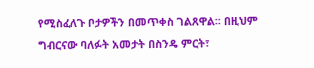የሚስፈለጉ ቦታዎችን በመጥቀስ ገልጸዋል፡፡ በዚህም ግብርናው ባለፉት አመታት በስንዴ ምርት፣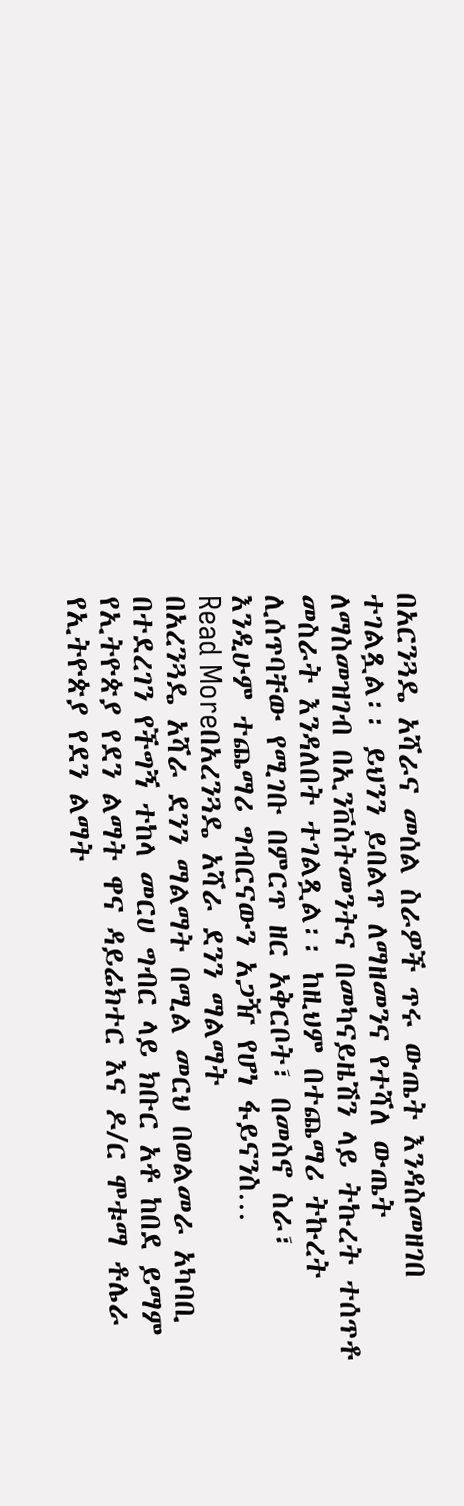በአርንጓዴ አሻራና መሰል ስራዎች ጥሩ ውጤት እንዳስመዘገበ ተገልጿል፡፡ ይህንን ይበልጥ ለማዘመንና የተሻለ ውጤት ለማስመዝገብ በኢንቨስትመንትና በመካናይዜሽን ላይ ትኩረት ተሰጥቶ መስራት እንዳለበት ተገልጿል፡፡ ከዚህም በተጨማሪ ትኩረት ሊሰጥባቸው የሚገቡ በምርጥ ዘር አቅርቦት፣ በመስኖ ስራ፣ እንዲሁም ተጨማሪ ግብርናውን አጋዥ የሆነ ፋይናንስ…
Read Moreበአረንጓዴ አሻራ ደንን ማልማት
በአረንጓዴ አሻራ ደንን ማልማት በሚል መርህ በወልመራ አካባቢ በተደረገን የችግኝ ተከላ መርሀ ግብር ላይ ክቡር አቶ ከበደ ይማም የኢትዮጵያ የደን ልማት ዋና ዳይሬክተር እና ዶ/ር ሞቱማ ቶሌራ የኢትዮጵያ የደን ልማት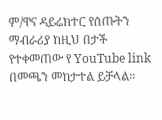ም/ዋና ዳይሬክተር የሰጡትን ማብራሪያ ከዚህ በታች የተቀመጠው የ YouTube link በመጫን መከታተል ይቻላል፡፡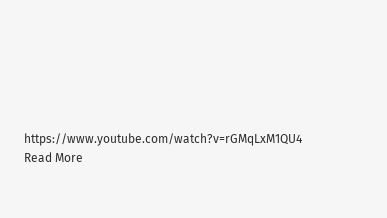https://www.youtube.com/watch?v=rGMqLxM1QU4
Read More